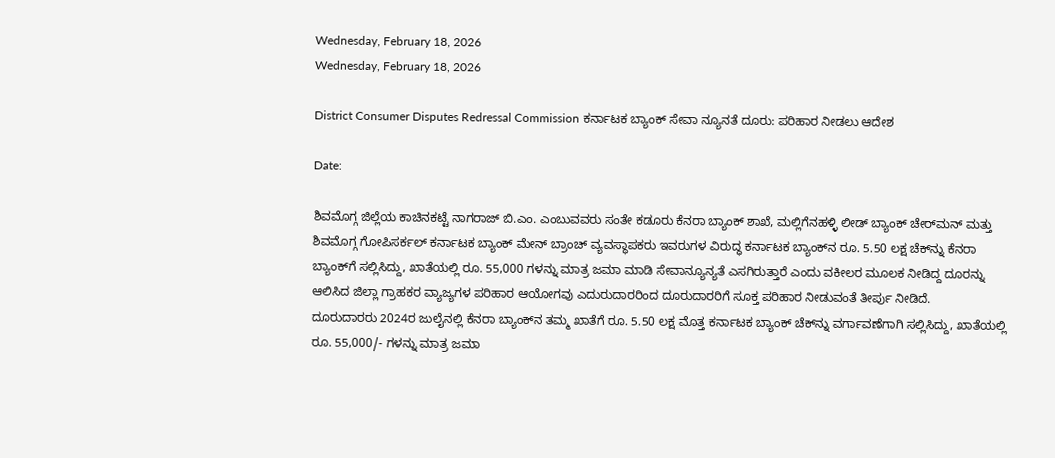Wednesday, February 18, 2026
Wednesday, February 18, 2026

District Consumer Disputes Redressal Commission ಕರ್ನಾಟಕ ಬ್ಯಾಂಕ್ ಸೇವಾ ನ್ಯೂನತೆ ದೂರು: ಪರಿಹಾರ ನೀಡಲು ಆದೇಶ

Date:

ಶಿವಮೊಗ್ಗ ಜಿಲ್ಲೆಯ ಕಾಚಿನಕಟ್ಟೆ ನಾಗರಾಜ್ ಬಿ.ಎಂ. ಎಂಬುವವರು ಸಂತೇ ಕಡೂರು ಕೆನರಾ ಬ್ಯಾಂಕ್ ಶಾಖೆ, ಮಲ್ಲಿಗೆನಹಳ್ಳಿ ಲೀಡ್ ಬ್ಯಾಂಕ್ ಚೇರ್‌ಮನ್ ಮತ್ತು ಶಿವಮೊಗ್ಗ ಗೋಪಿಸರ್ಕಲ್ ಕರ್ನಾಟಕ ಬ್ಯಾಂಕ್ ಮೇನ್ ಬ್ರಾಂಚ್ ವ್ಯವಸ್ಥಾಪಕರು ಇವರುಗಳ ವಿರುದ್ಧ ಕರ್ನಾಟಕ ಬ್ಯಾಂಕ್‌ನ ರೂ. 5.50 ಲಕ್ಷ ಚೆಕ್‌ನ್ನು ಕೆನರಾ ಬ್ಯಾಂಕ್‌ಗೆ ಸಲ್ಲಿಸಿದ್ದು, ಖಾತೆಯಲ್ಲಿ ರೂ. 55,000 ಗಳನ್ನು ಮಾತ್ರ ಜಮಾ ಮಾಡಿ ಸೇವಾನ್ಯೂನ್ಯತೆ ಎಸಗಿರುತ್ತಾರೆ ಎಂದು ವಕೀಲರ ಮೂಲಕ ನೀಡಿದ್ದ ದೂರನ್ನು ಆಲಿಸಿದ ಜಿಲ್ಲಾ ಗ್ರಾಹಕರ ವ್ಯಾಜ್ಯಗಳ ಪರಿಹಾರ ಆಯೋಗವು ಎದುರುದಾರರಿಂದ ದೂರುದಾರರಿಗೆ ಸೂಕ್ತ ಪರಿಹಾರ ನೀಡುವಂತೆ ತೀರ್ಪು ನೀಡಿದೆ.
ದೂರುದಾರರು 2024ರ ಜುಲೈನಲ್ಲಿ ಕೆನರಾ ಬ್ಯಾಂಕ್‌ನ ತಮ್ಮ ಖಾತೆಗೆ ರೂ. 5.50 ಲಕ್ಷ ಮೊತ್ತ ಕರ್ನಾಟಕ ಬ್ಯಾಂಕ್ ಚೆಕ್‌ನ್ನು ವರ್ಗಾವಣೆಗಾಗಿ ಸಲ್ಲಿಸಿದ್ದು, ಖಾತೆಯಲ್ಲಿ ರೂ. 55,000/- ಗಳನ್ನು ಮಾತ್ರ ಜಮಾ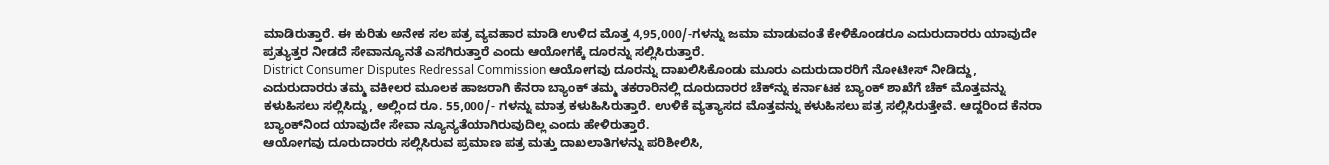ಮಾಡಿರುತ್ತಾರೆ. ಈ ಕುರಿತು ಅನೇಕ ಸಲ ಪತ್ರ ವ್ಯವಹಾರ ಮಾಡಿ ಉಳಿದ ಮೊತ್ತ 4,95,000/-ಗಳನ್ನು ಜಮಾ ಮಾಡುವಂತೆ ಕೇಳಿಕೊಂಡರೂ ಎದುರುದಾರರು ಯಾವುದೇ ಪ್ರತ್ಯುತ್ತರ ನೀಡದೆ ಸೇವಾನ್ಯೂನತೆ ಎಸಗಿರುತ್ತಾರೆ ಎಂದು ಆಯೋಗಕ್ಕೆ ದೂರನ್ನು ಸಲ್ಲಿಸಿರುತ್ತಾರೆ.
District Consumer Disputes Redressal Commission ಆಯೋಗವು ದೂರನ್ನು ದಾಖಲಿಸಿಕೊಂಡು ಮೂರು ಎದುರುದಾರರಿಗೆ ನೋಟೀಸ್ ನೀಡಿದ್ದು, ಎದುರುದಾರರು ತಮ್ಮ ವಕೀಲರ ಮೂಲಕ ಹಾಜರಾಗಿ ಕೆನರಾ ಬ್ಯಾಂಕ್ ತಮ್ಮ ತಕರಾರಿನಲ್ಲಿ ದೂರುದಾರರ ಚೆಕ್‌ನ್ನು ಕರ್ನಾಟಕ ಬ್ಯಾಂಕ್ ಶಾಖೆಗೆ ಚೆಕ್ ಮೊತ್ತವನ್ನು ಕಳುಹಿಸಲು ಸಲ್ಲಿಸಿದ್ದು, ಅಲ್ಲಿಂದ ರೂ. 55,000/- ಗಳನ್ನು ಮಾತ್ರ ಕಳುಹಿಸಿರುತ್ತಾರೆ. ಉಳಿಕೆ ವ್ಯತ್ಯಾಸದ ಮೊತ್ತವನ್ನು ಕಳುಹಿಸಲು ಪತ್ರ ಸಲ್ಲಿಸಿರುತ್ತೇವೆ. ಆದ್ದರಿಂದ ಕೆನರಾ ಬ್ಯಾಂಕ್‌ನಿಂದ ಯಾವುದೇ ಸೇವಾ ನ್ಯೂನ್ಯತೆಯಾಗಿರುವುದಿಲ್ಲ ಎಂದು ಹೇಳಿರುತ್ತಾರೆ.
ಆಯೋಗವು ದೂರುದಾರರು ಸಲ್ಲಿಸಿರುವ ಪ್ರಮಾಣ ಪತ್ರ ಮತ್ತು ದಾಖಲಾತಿಗಳನ್ನು ಪರಿಶೀಲಿಸಿ,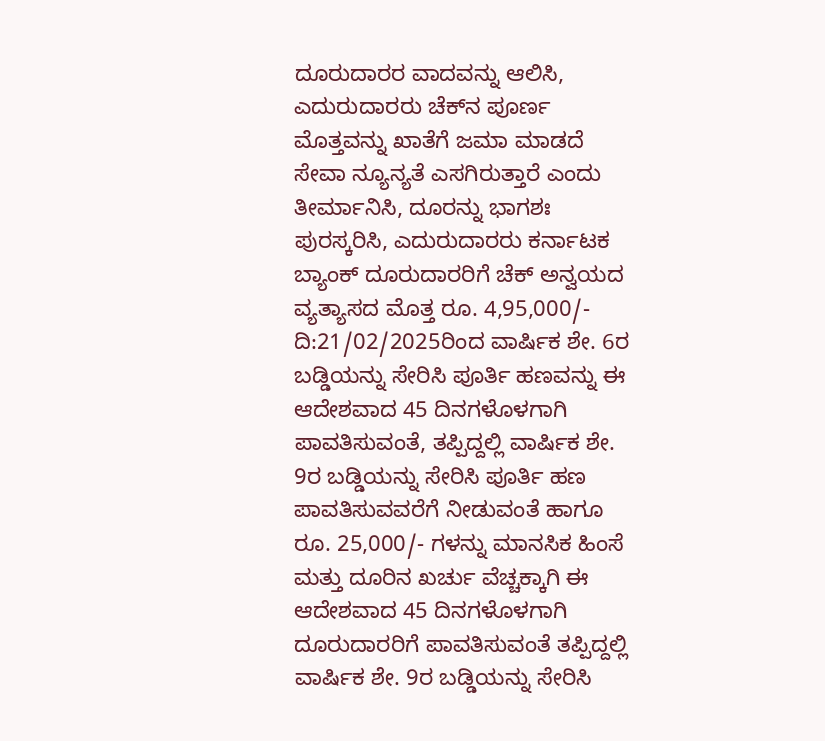ದೂರುದಾರರ ವಾದವನ್ನು ಆಲಿಸಿ, ಎದುರುದಾರರು ಚೆಕ್‌ನ ಪೂರ್ಣ ಮೊತ್ತವನ್ನು ಖಾತೆಗೆ ಜಮಾ ಮಾಡದೆ ಸೇವಾ ನ್ಯೂನ್ಯತೆ ಎಸಗಿರುತ್ತಾರೆ ಎಂದು ತೀರ್ಮಾನಿಸಿ, ದೂರನ್ನು ಭಾಗಶಃ ಪುರಸ್ಕರಿಸಿ, ಎದುರುದಾರರು ಕರ್ನಾಟಕ ಬ್ಯಾಂಕ್ ದೂರುದಾರರಿಗೆ ಚೆಕ್ ಅನ್ವಯದ ವ್ಯತ್ಯಾಸದ ಮೊತ್ತ ರೂ. 4,95,000/- ದಿ:21/02/2025ರಿಂದ ವಾರ್ಷಿಕ ಶೇ. 6ರ ಬಡ್ಡಿಯನ್ನು ಸೇರಿಸಿ ಪೂರ್ತಿ ಹಣವನ್ನು ಈ ಆದೇಶವಾದ 45 ದಿನಗಳೊಳಗಾಗಿ ಪಾವತಿಸುವಂತೆ, ತಪ್ಪಿದ್ದಲ್ಲಿ ವಾರ್ಷಿಕ ಶೇ. 9ರ ಬಡ್ಡಿಯನ್ನು ಸೇರಿಸಿ ಪೂರ್ತಿ ಹಣ ಪಾವತಿಸುವವರೆಗೆ ನೀಡುವಂತೆ ಹಾಗೂ ರೂ. 25,000/- ಗಳನ್ನು ಮಾನಸಿಕ ಹಿಂಸೆ ಮತ್ತು ದೂರಿನ ಖರ್ಚು ವೆಚ್ಚಕ್ಕಾಗಿ ಈ ಆದೇಶವಾದ 45 ದಿನಗಳೊಳಗಾಗಿ ದೂರುದಾರರಿಗೆ ಪಾವತಿಸುವಂತೆ ತಪ್ಪಿದ್ದಲ್ಲಿ ವಾರ್ಷಿಕ ಶೇ. 9ರ ಬಡ್ಡಿಯನ್ನು ಸೇರಿಸಿ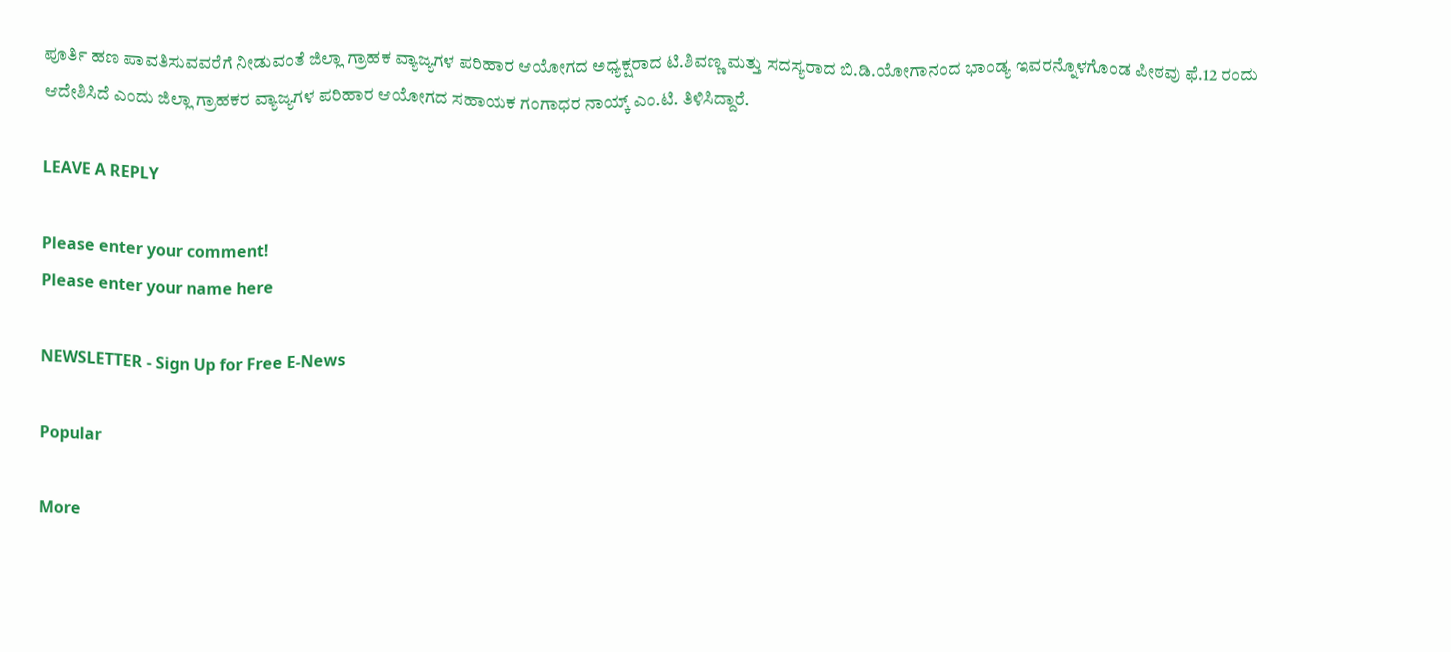ಪೂರ್ತಿ ಹಣ ಪಾವತಿಸುವವರೆಗೆ ನೀಡುವಂತೆ ಜಿಲ್ಲಾ ಗ್ರಾಹಕ ವ್ಯಾಜ್ಯಗಳ ಪರಿಹಾರ ಆಯೋಗದ ಅಧ್ಯಕ್ಷರಾದ ಟಿ.ಶಿವಣ್ಣ ಮತ್ತು ಸದಸ್ಯರಾದ ಬಿ.ಡಿ.ಯೋಗಾನಂದ ಭಾಂಡ್ಯ ಇವರನ್ನೊಳಗೊಂಡ ಪೀಠವು ಫೆ.12 ರಂದು ಆದೇಶಿಸಿದೆ ಎಂದು ಜಿಲ್ಲಾ ಗ್ರಾಹಕರ ವ್ಯಾಜ್ಯಗಳ ಪರಿಹಾರ ಆಯೋಗದ ಸಹಾಯಕ ಗಂಗಾಧರ ನಾಯ್ಕ್ ಎಂ.ಟಿ. ತಿಳಿಸಿದ್ದಾರೆ.

LEAVE A REPLY

Please enter your comment!
Please enter your name here

NEWSLETTER - Sign Up for Free E-News

Popular

More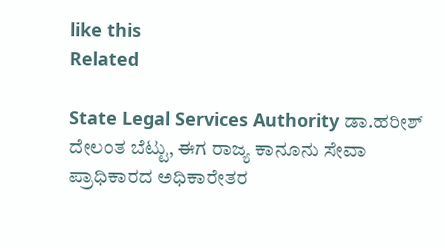like this
Related

State Legal Services Authority ಡಾ.ಹರೀಶ್ ದೇಲಂತ ಬೆಟ್ಟು, ಈಗ ರಾಜ್ಯ ಕಾನೂನು ಸೇವಾ ಪ್ರಾಧಿಕಾರದ ಅಧಿಕಾರೇತರ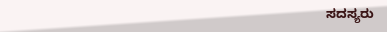ಸದಸ್ಯರು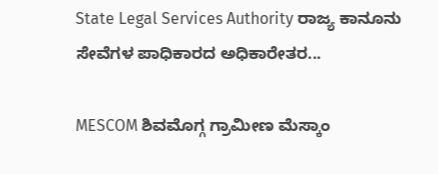State Legal Services Authority ರಾಜ್ಯ ಕಾನೂನು ಸೇವೆಗಳ ಪಾಧಿಕಾರದ ಅಧಿಕಾರೇತರ...

MESCOM ಶಿವಮೊಗ್ಗ ಗ್ರಾಮೀಣ ಮೆಸ್ಕಾಂ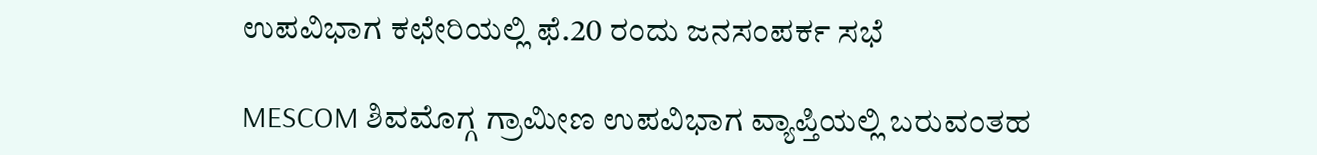ಉಪವಿಭಾಗ ಕಛೇರಿಯಲ್ಲಿ ಫೆ.20 ರಂದು ಜನಸಂಪರ್ಕ ಸಭೆ

MESCOM ಶಿವಮೊಗ್ಗ ಗ್ರಾಮೀಣ ಉಪವಿಭಾಗ ವ್ಯಾಪ್ತಿಯಲ್ಲಿ ಬರುವಂತಹ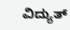ವಿದ್ಯುತ್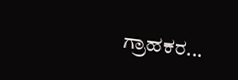ಗ್ರಾಹಕರ...